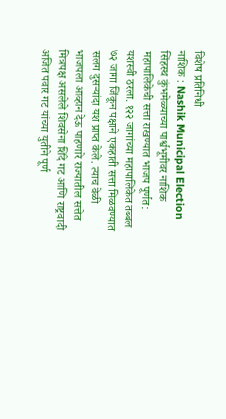विशेष प्रतिनिधी
नाशिक : Nashik Municipal Election सिंहस्थ कुंभमेळ्याच्या पार्श्वभूमीवर नाशिक महापालिकेची सत्ता राखण्यात भाजप पूर्णत: यशस्वी ठरला. १२२ जागांच्या महापालिकेत तब्बल ७२ जागा जिंकून पक्षाने एकहाती सत्ता मिळवण्यात सलग दुसऱ्यांदा यश प्राप्त केले. त्याच वेळी भाजपला आव्हान देऊ पाहणारे राज्यातील सत्तेत मित्रपक्ष असलेले शिवसेना शिंदे गट आणि राष्ट्रवादी अजित पवार गट यांच्या युतीने पूर्ण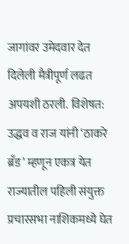जागांवर उमेदवार देत दिलेली मैत्रीपूर्ण लढत अपयशी ठरली. विशेषत: उद्धव व राज यांनी ‘ठाकरे ब्रँड’ म्हणून एकत्र येत राज्यातील पहिली संयुक्त प्रचारसभा नाशिकमध्ये घेत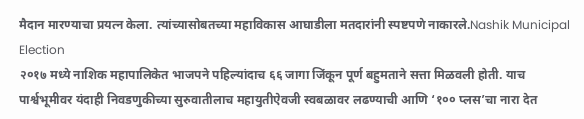मैदान मारण्याचा प्रयत्न केला. त्यांच्यासोबतच्या महाविकास आघाडीला मतदारांनी स्पष्टपणे नाकारले.Nashik Municipal Election
२०१७ मध्ये नाशिक महापालिकेत भाजपने पहिल्यांदाच ६६ जागा जिंकून पूर्ण बहुमताने सत्ता मिळवली होती. याच पार्श्वभूमीवर यंदाही निवडणुकीच्या सुरुवातीलाच महायुतीऐवजी स्वबळावर लढण्याची आणि ‘१०० प्लस’चा नारा देत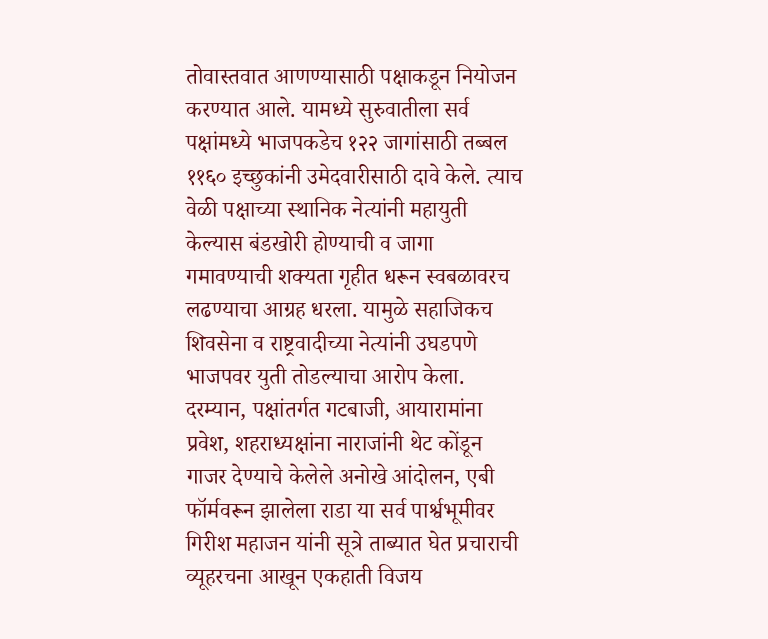तोवास्तवात आणण्यासाठी पक्षाकडून नियोजन करण्यात आले. यामध्ये सुरुवातीला सर्व पक्षांमध्ये भाजपकडेच १२२ जागांसाठी तब्बल ११६० इच्छुकांनी उमेदवारीसाठी दावे केले. त्याच वेळी पक्षाच्या स्थानिक नेत्यांनी महायुती केल्यास बंडखोरी होण्याची व जागा गमावण्याची शक्यता गृहीत धरून स्वबळावरच लढण्याचा आग्रह धरला. यामुळे सहाजिकच शिवसेना व राष्ट्रवादीच्या नेत्यांनी उघडपणे भाजपवर युती तोडल्याचा आरोप केला. दरम्यान, पक्षांतर्गत गटबाजी, आयारामांना प्रवेश, शहराध्यक्षांना नाराजांनी थेट कोंडून गाजर देण्याचे केलेले अनोखे आंदोलन, एबी फॉर्मवरून झालेला राडा या सर्व पार्श्वभूमीवर गिरीश महाजन यांनी सूत्रे ताब्यात घेत प्रचाराची व्यूहरचना आखून एकहाती विजय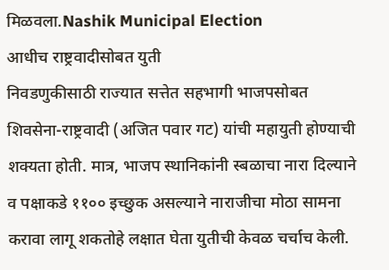मिळवला.Nashik Municipal Election
आधीच राष्ट्रवादीसोबत युती
निवडणुकीसाठी राज्यात सत्तेत सहभागी भाजपसोबत शिवसेना-राष्ट्रवादी (अजित पवार गट) यांची महायुती होण्याची शक्यता होती. मात्र, भाजप स्थानिकांनी स्बळाचा नारा दिल्याने व पक्षाकडे ११०० इच्छुक असल्याने नाराजीचा मोठा सामना करावा लागू शकतोहे लक्षात घेता युतीची केवळ चर्चाच केली.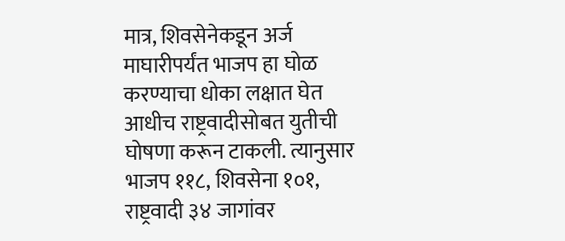मात्र, शिवसेनेकडून अर्ज माघारीपर्यंत भाजप हा घोळ करण्याचा धोका लक्षात घेत आधीच राष्ट्रवादीसोबत युतीची घोषणा करून टाकली. त्यानुसार भाजप ११८, शिवसेना १०१, राष्ट्रवादी ३४ जागांवर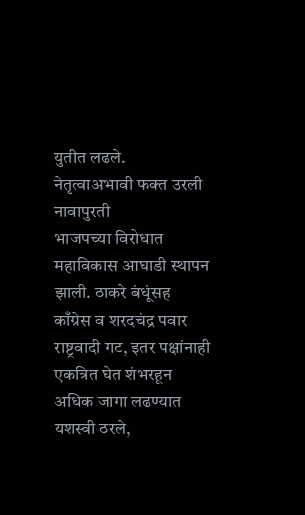युतीत लढले.
नेतृत्वाअभावी फक्त उरली नावापुरती
भाजपच्या विरोधात महाविकास आघाडी स्थापन झाली. ठाकरे बंधूंसह काँग्रेस व शरदचंद्र पवार राष्ट्रवादी गट, इतर पक्षांनाही एकत्रित घेत शंभरहून अधिक जागा लढण्यात यशस्वी ठरले,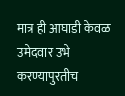मात्र ही आघाडी केवळ उमेदवार उभे करण्यापुरतीच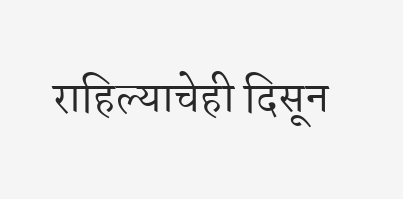राहिल्याचेही दिसून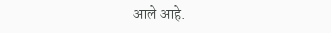आले आहे.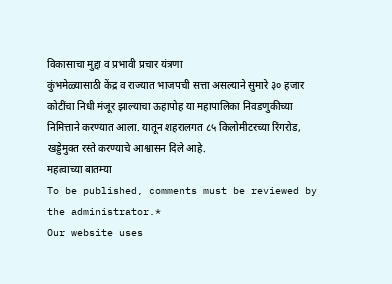विकासाचा मुद्दा व प्रभावी प्रचार यंत्रणा
कुंभमेळ्यासाठी केंद्र व राज्यात भाजपची सत्ता असल्याने सुमारे ३० हजार कोटींचा निधी मंजूर झाल्याचा ऊहापोह या महापालिका निवडणुकीच्या निमित्ताने करण्यात आला. यातून शहरालगत ८५ किलोमीटरच्या रिंगरोड, खड्डेमुक्त रस्ते करण्याचे आश्वासन दिले आहे.
महत्वाच्या बातम्या
To be published, comments must be reviewed by the administrator.*
Our website uses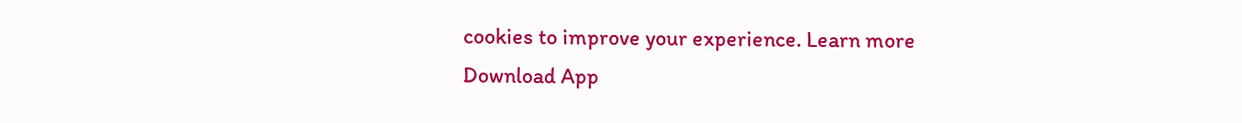cookies to improve your experience. Learn more
Download App